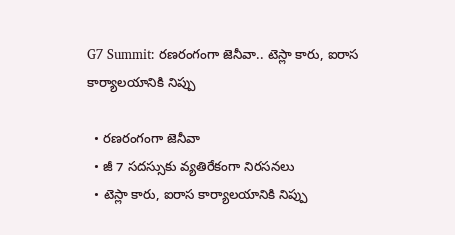G7 Summit: రణరంగంగా జెనీవా.. టెస్లా కారు, ఐరాస కార్యాలయానికి నిప్పు

  • రణరంగంగా జెనీవా
  • జీ 7 సదస్సుకు వ్యతిరేకంగా నిరసనలు
  • టెస్లా కారు, ఐరాస కార్యాలయానికి నిప్పు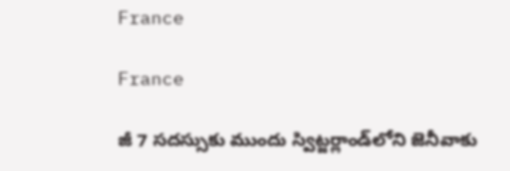France

France

జీ 7 సదస్సుకు ముందు స్విట్జర్లాండ్‌లోని జెనీవాకు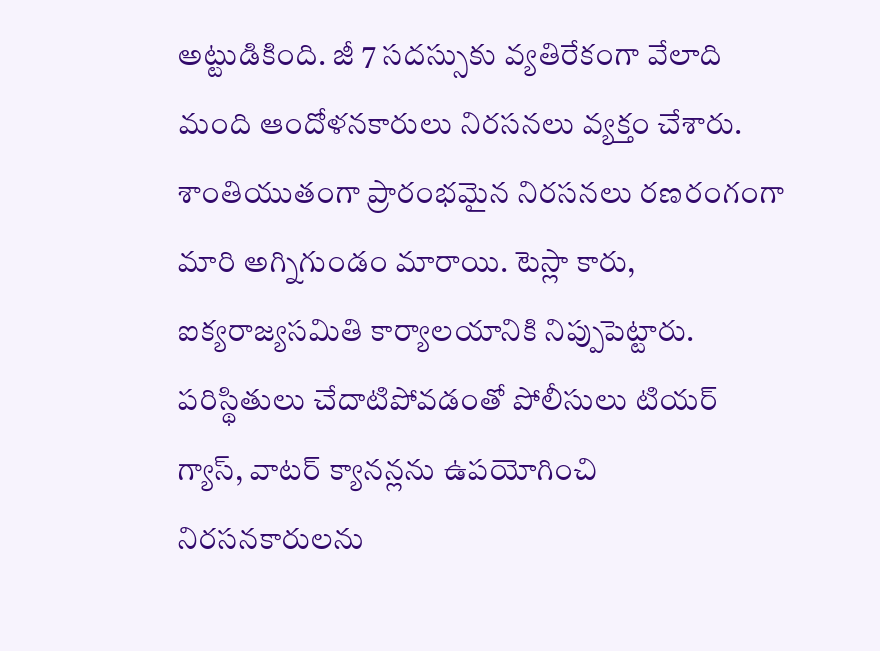అట్టుడికింది. జీ 7 సదస్సుకు వ్యతిరేకంగా వేలాది మంది ఆందోళనకారులు నిరసనలు వ్యక్తం చేశారు. శాంతియుతంగా ప్రారంభమైన నిరసనలు రణరంగంగా మారి అగ్నిగుండం మారాయి. టెస్లా కారు, ఐక్యరాజ్యసమితి కార్యాలయానికి నిప్పుపెట్టారు. పరిస్థితులు చేదాటిపోవడంతో పోలీసులు టియర్ గ్యాస్, వాటర్ క్యానన్లను ఉపయోగించి నిరసనకారులను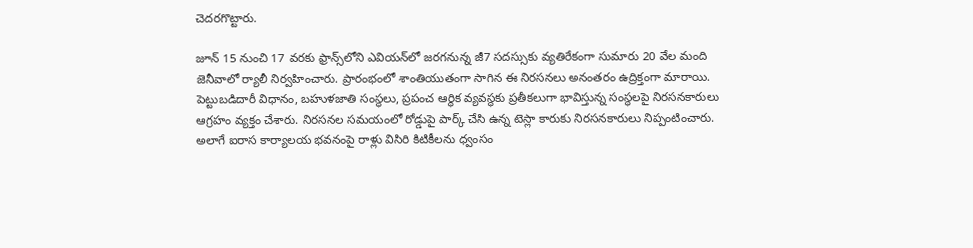చెదరగొట్టారు.

జూన్ 15 నుంచి 17 వరకు ఫ్రాన్స్‌లోని ఎవియన్‌లో జరగనున్న జీ7 సదస్సుకు వ్యతిరేకంగా సుమారు 20 వేల మంది జెనీవాలో ర్యాలీ నిర్వహించారు. ప్రారంభంలో శాంతియుతంగా సాగిన ఈ నిరసనలు అనంతరం ఉద్రిక్తంగా మారాయి. పెట్టుబడిదారీ విధానం, బహుళజాతి సంస్థలు, ప్రపంచ ఆర్థిక వ్యవస్థకు ప్రతీకలుగా భావిస్తున్న సంస్థలపై నిరసనకారులు ఆగ్రహం వ్యక్తం చేశారు. నిరసనల సమయంలో రోడ్డుపై పార్క్ చేసి ఉన్న టెస్లా కారుకు నిరసనకారులు నిప్పంటించారు. అలాగే ఐరాస కార్యాలయ భవనంపై రాళ్లు విసిరి కిటికీలను ధ్వంసం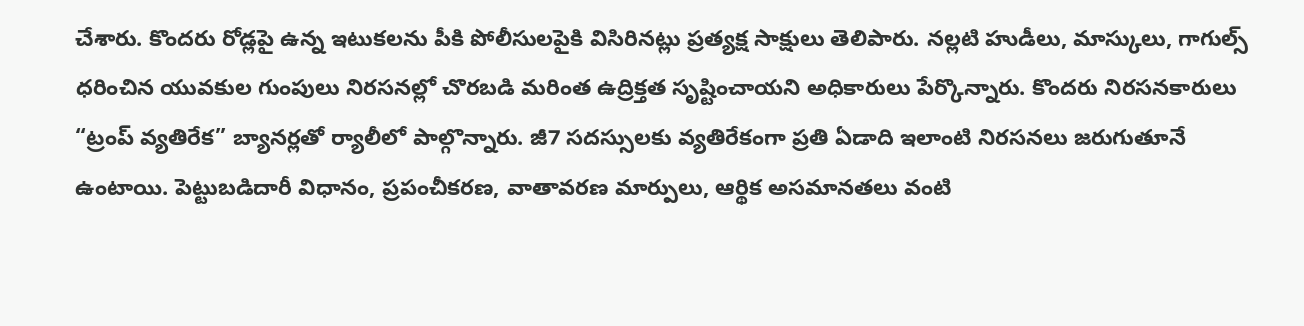చేశారు. కొందరు రోడ్లపై ఉన్న ఇటుకలను పీకి పోలీసులపైకి విసిరినట్లు ప్రత్యక్ష సాక్షులు తెలిపారు. నల్లటి హుడీలు, మాస్కులు, గాగుల్స్ ధరించిన యువకుల గుంపులు నిరసనల్లో చొరబడి మరింత ఉద్రిక్తత సృష్టించాయని అధికారులు పేర్కొన్నారు. కొందరు నిరసనకారులు “ట్రంప్ వ్యతిరేక” బ్యానర్లతో ర్యాలీలో పాల్గొన్నారు. జీ7 సదస్సులకు వ్యతిరేకంగా ప్రతి ఏడాది ఇలాంటి నిరసనలు జరుగుతూనే ఉంటాయి. పెట్టుబడిదారీ విధానం, ప్రపంచీకరణ, వాతావరణ మార్పులు, ఆర్థిక అసమానతలు వంటి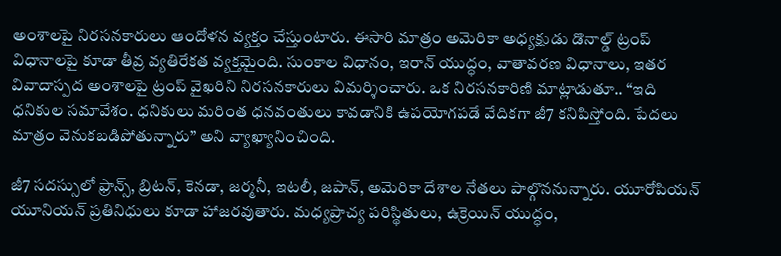అంశాలపై నిరసనకారులు ఆందోళన వ్యక్తం చేస్తుంటారు. ఈసారి మాత్రం అమెరికా అధ్యక్షుడు డొనాల్డ్ ట్రంప్ విధానాలపై కూడా తీవ్ర వ్యతిరేకత వ్యక్తమైంది. సుంకాల విధానం, ఇరాన్ యుద్ధం, వాతావరణ విధానాలు, ఇతర వివాదాస్పద అంశాలపై ట్రంప్ వైఖరిని నిరసనకారులు విమర్శించారు. ఒక నిరసనకారిణి మాట్లాడుతూ.. “ఇది ధనికుల సమావేశం. ధనికులు మరింత ధనవంతులు కావడానికి ఉపయోగపడే వేదికగా జీ7 కనిపిస్తోంది. పేదలు మాత్రం వెనుకబడిపోతున్నారు” అని వ్యాఖ్యానించింది.

జీ7 సదస్సులో ఫ్రాన్స్, బ్రిటన్, కెనడా, జర్మనీ, ఇటలీ, జపాన్, అమెరికా దేశాల నేతలు పాల్గొననున్నారు. యూరోపియన్ యూనియన్ ప్రతినిధులు కూడా హాజరవుతారు. మధ్యప్రాచ్య పరిస్థితులు, ఉక్రెయిన్ యుద్ధం,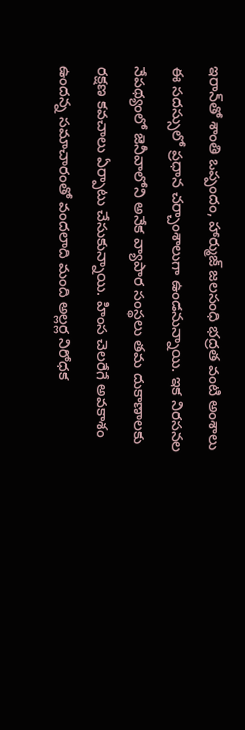ఇరాన్‌తో శాంతి ఒప్పందం, హార్ముజ్ జలసంధి భద్రత వంటి అంశాలు ఈ సదస్సులో ప్రధాన చర్చాంశాలుగా ఉండనున్నాయి. ఇక నిరసనల నేపథ్యంలో జెనీవాలోని అనేక వ్యాపార సంస్థలు తమ దుకాణాలకు రక్షణ కవచాలు ఏర్పాటు చేసుకున్నాయి. హింస చెలరేగే అవకాశం ఉందన్న సమాచారంతో వందలాది మంది అల్లర్ల నిరోధక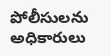పోలీసులను అధికారులు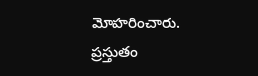మోహరించారు. ప్రస్తుతం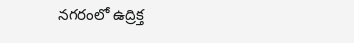నగరంలో ఉద్రిక్త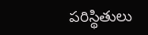పరిస్థితులు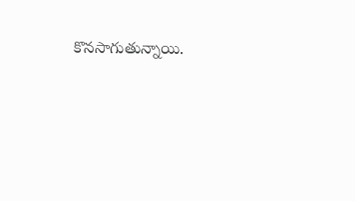కొనసాగుతున్నాయి.